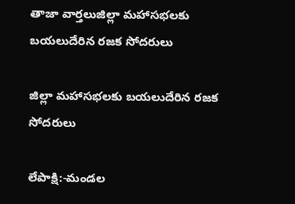తాజా వార్తలుజిల్లా మహాసభలకు బయలుదేరిన రజక సోదరులు

జిల్లా మహాసభలకు బయలుదేరిన రజక సోదరులు

లేపాక్షి:-మండల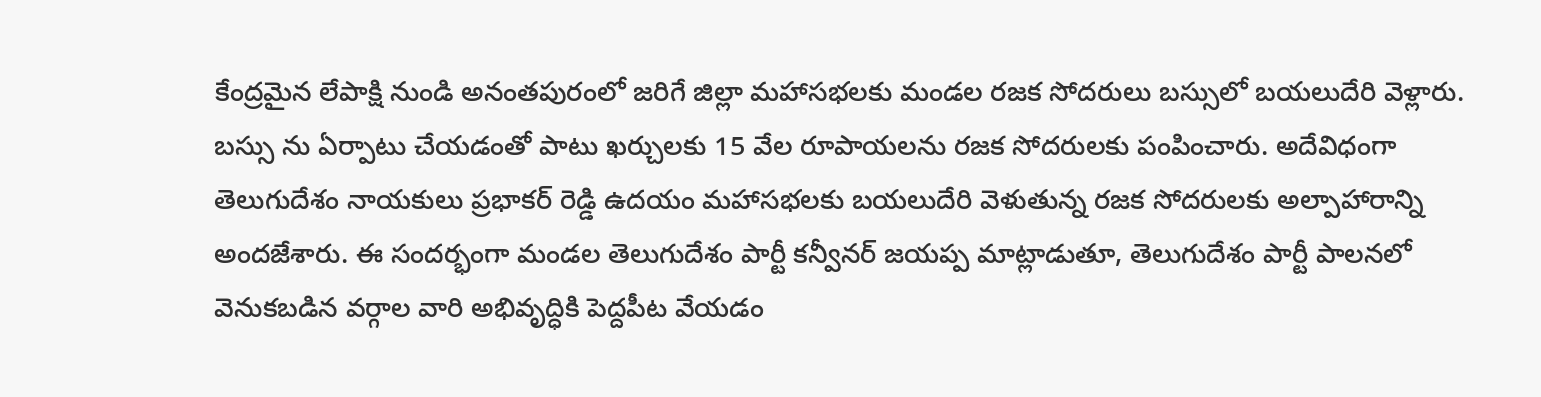కేంద్రమైన లేపాక్షి నుండి అనంతపురంలో జరిగే జిల్లా మహాసభలకు మండల రజక సోదరులు బస్సులో బయలుదేరి వెళ్లారు. బస్సు ను ఏర్పాటు చేయడంతో పాటు ఖర్చులకు 15 వేల రూపాయలను రజక సోదరులకు పంపించారు. అదేవిధంగా తెలుగుదేశం నాయకులు ప్రభాకర్ రెడ్డి ఉదయం మహాసభలకు బయలుదేరి వెళుతున్న రజక సోదరులకు అల్పాహారాన్ని అందజేశారు. ఈ సందర్భంగా మండల తెలుగుదేశం పార్టీ కన్వీనర్ జయప్ప మాట్లాడుతూ, తెలుగుదేశం పార్టీ పాలనలో వెనుకబడిన వర్గాల వారి అభివృద్ధికి పెద్దపీట వేయడం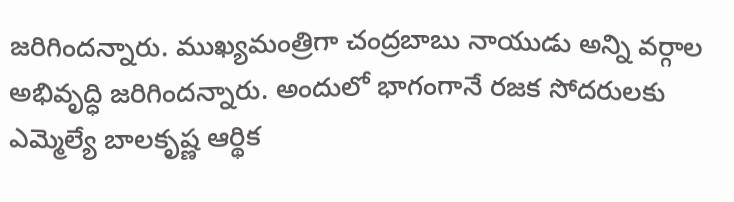జరిగిందన్నారు. ముఖ్యమంత్రిగా చంద్రబాబు నాయుడు అన్ని వర్గాల అభివృద్ధి జరిగిందన్నారు. అందులో భాగంగానే రజక సోదరులకు ఎమ్మెల్యే బాలకృష్ణ ఆర్థిక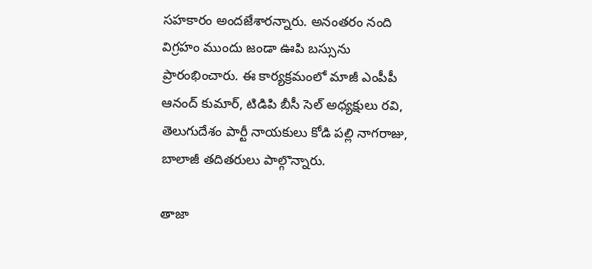సహకారం అందజేశారన్నారు. అనంతరం నంది విగ్రహం ముందు జండా ఊపి బస్సును ప్రారంభించారు. ఈ కార్యక్రమంలో మాజీ ఎంపీపీ ఆనంద్ కుమార్, టిడిపి బీసీ సెల్ అధ్యక్షులు రవి, తెలుగుదేశం పార్టీ నాయకులు కోడి పల్లి నాగరాజు, బాలాజీ తదితరులు పాల్గొన్నారు.

తాజా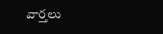వార్తలు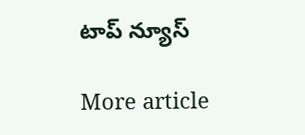టాప్ న్యూస్

More article